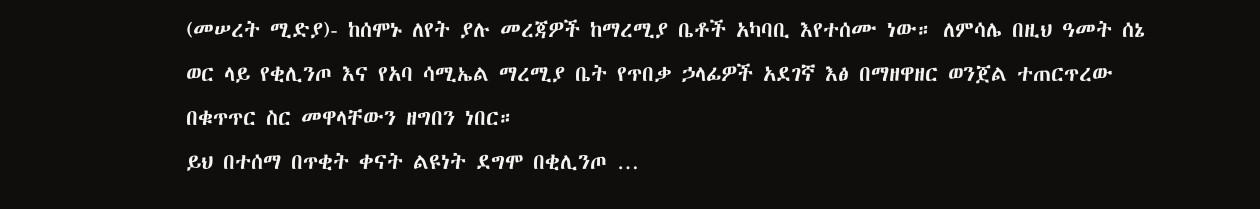(መሠረት ሚድያ)- ከሰሞኑ ለየት ያሉ መረጃዎች ከማረሚያ ቤቶች አካባቢ እየተሰሙ ነው። ለምሳሌ በዚህ ዓመት ሰኔ ወር ላይ የቂሊንጦ እና የአባ ሳሚኤል ማረሚያ ቤት የጥበቃ ኃላፊዎች አደገኛ እፅ በማዘዋዘር ወንጀል ተጠርጥረው በቁጥጥር ስር መዋላቸውን ዘግበን ነበር።
ይህ በተሰማ በጥቂት ቀናት ልዩነት ደግሞ በቂሊንጦ …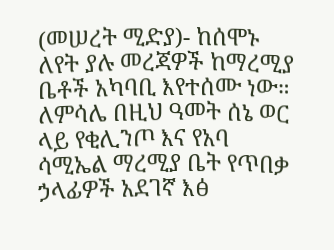(መሠረት ሚድያ)- ከሰሞኑ ለየት ያሉ መረጃዎች ከማረሚያ ቤቶች አካባቢ እየተሰሙ ነው። ለምሳሌ በዚህ ዓመት ሰኔ ወር ላይ የቂሊንጦ እና የአባ ሳሚኤል ማረሚያ ቤት የጥበቃ ኃላፊዎች አደገኛ እፅ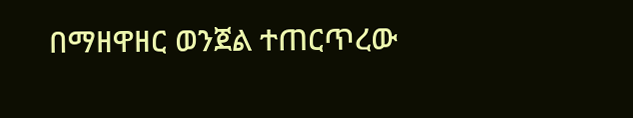በማዘዋዘር ወንጀል ተጠርጥረው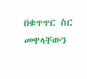በቁጥጥር ስር መዋላቸውን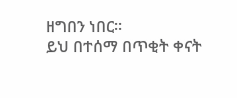ዘግበን ነበር።
ይህ በተሰማ በጥቂት ቀናት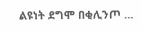ልዩነት ደግሞ በቂሊንጦ …